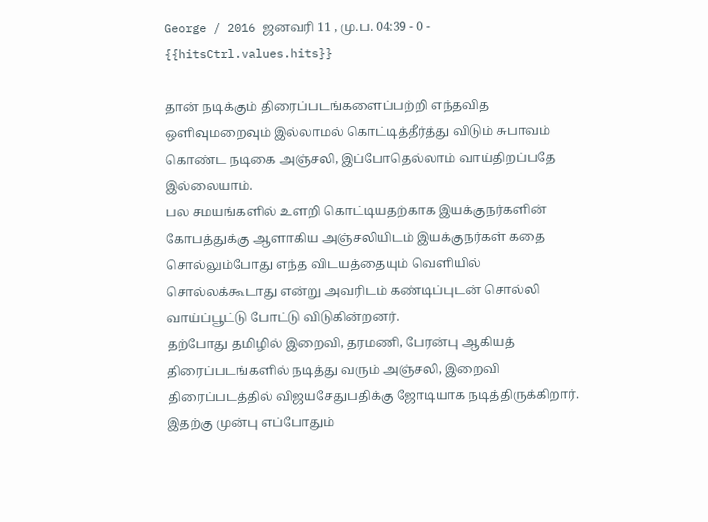George / 2016 ஜனவரி 11 , மு.ப. 04:39 - 0 - {{hitsCtrl.values.hits}}

தான் நடிக்கும் திரைப்படங்களைப்பற்றி எந்தவித ஒளிவுமறைவும் இல்லாமல் கொட்டித்தீர்த்து விடும் சுபாவம் கொண்ட நடிகை அஞ்சலி, இப்போதெல்லாம் வாய்திறப்பதே இல்லையாம்.
பல சமயங்களில் உளறி கொட்டியதற்காக இயக்குநர்களின் கோபத்துக்கு ஆளாகிய அஞ்சலியிடம் இயக்குநர்கள் கதை சொல்லும்போது எந்த விடயத்தையும் வெளியில் சொல்லக்கூடாது என்று அவரிடம் கண்டிப்புடன் சொல்லி வாய்ப்பூட்டு போட்டு விடுகின்றனர்.
தற்போது தமிழில் இறைவி, தரமணி, பேரன்பு ஆகியத் திரைப்படங்களில் நடித்து வரும் அஞ்சலி, இறைவி திரைப்படத்தில் விஜயசேதுபதிக்கு ஜோடியாக நடித்திருக்கிறார்.
இதற்கு முன்பு எப்போதும்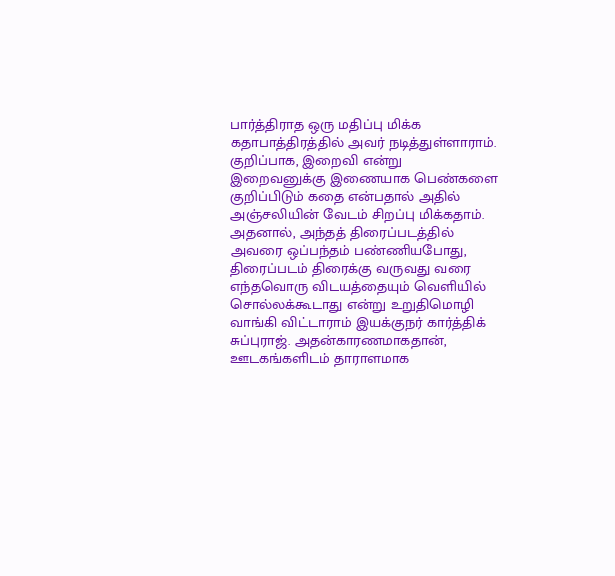பார்த்திராத ஒரு மதிப்பு மிக்க கதாபாத்திரத்தில் அவர் நடித்துள்ளாராம். குறிப்பாக, இறைவி என்று இறைவனுக்கு இணையாக பெண்களை குறிப்பிடும் கதை என்பதால் அதில் அஞ்சலியின் வேடம் சிறப்பு மிக்கதாம்.
அதனால், அந்தத் திரைப்படத்தில் அவரை ஒப்பந்தம் பண்ணியபோது, திரைப்படம் திரைக்கு வருவது வரை எந்தவொரு விடயத்தையும் வெளியில் சொல்லக்கூடாது என்று உறுதிமொழி வாங்கி விட்டாராம் இயக்குநர் கார்த்திக் சுப்புராஜ். அதன்காரணமாகதான், ஊடகங்களிடம் தாராளமாக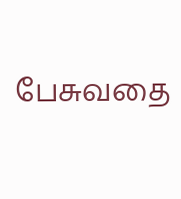பேசுவதை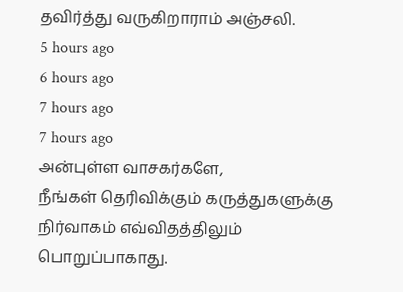தவிர்த்து வருகிறாராம் அஞ்சலி.
5 hours ago
6 hours ago
7 hours ago
7 hours ago
அன்புள்ள வாசகர்களே,
நீங்கள் தெரிவிக்கும் கருத்துகளுக்கு நிர்வாகம் எவ்விதத்திலும் பொறுப்பாகாது.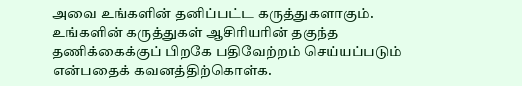அவை உங்களின் தனிப்பட்ட கருத்துகளாகும். உங்களின் கருத்துகள் ஆசிரியரின் தகுந்த தணிக்கைக்குப் பிறகே பதிவேற்றம் செய்யப்படும் என்பதைக் கவனத்திற்கொள்க.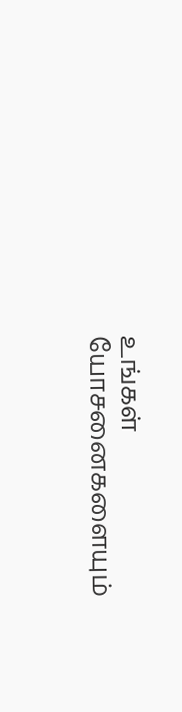உங்கள் யோசனைகளையும்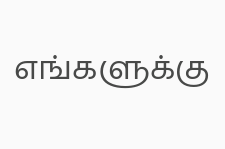எங்களுக்கு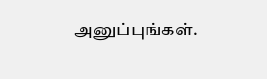அனுப்புங்கள்.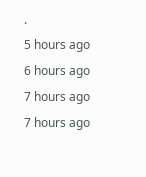.
5 hours ago
6 hours ago
7 hours ago
7 hours ago